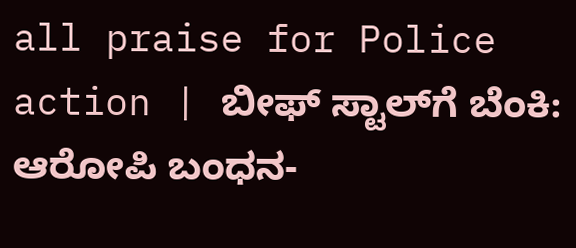all praise for Police action | ಬೀಫ್ ಸ್ಟಾಲ್‌ಗೆ ಬೆಂಕಿ: ಆರೋಪಿ ಬಂಧನ-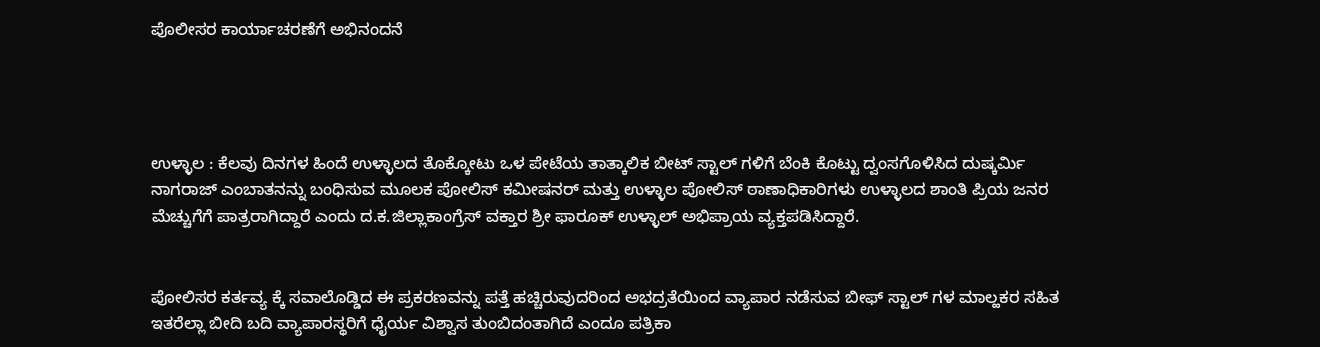ಪೊಲೀಸರ ಕಾರ್ಯಾಚರಣೆಗೆ ಅಭಿನಂದನೆ




ಉಳ್ಳಾಲ : ಕೆಲವು ದಿನಗಳ ಹಿಂದೆ ಉಳ್ಳಾಲದ ತೊಕ್ಕೋಟು ಒಳ ಪೇಟೆಯ ತಾತ್ಕಾಲಿಕ ಬೀಟ್ ಸ್ಟಾಲ್ ಗಳಿಗೆ ಬೆಂಕಿ ಕೊಟ್ಟು ದ್ವಂಸಗೊಳಿಸಿದ ದುಷ್ಕರ್ಮಿ ನಾಗರಾಜ್ ಎಂಬಾತನನ್ನು ಬಂಧಿಸುವ ಮೂಲಕ ಪೋಲಿಸ್ ಕಮೀಷನರ್ ಮತ್ತು ಉಳ್ಳಾಲ ಪೋಲಿಸ್ ಠಾಣಾಧಿಕಾರಿಗಳು ಉಳ್ಳಾಲದ ಶಾಂತಿ ಪ್ರಿಯ ಜನರ ಮೆಚ್ಚುಗೆಗೆ ಪಾತ್ರರಾಗಿದ್ದಾರೆ ಎಂದು ದ.ಕ.ಜಿಲ್ಲಾಕಾಂಗ್ರೆಸ್ ವಕ್ತಾರ ಶ್ರೀ ಫಾರೂಕ್ ಉಳ್ಳಾಲ್ ಅಭಿಪ್ರಾಯ ವ್ಯಕ್ತಪಡಿಸಿದ್ದಾರೆ.


ಪೋಲಿಸರ ಕರ್ತವ್ಯ ಕ್ಕೆ ಸವಾಲೊಡ್ಡಿದ ಈ ಪ್ರಕರಣವನ್ನು ಪತ್ತೆ ಹಚ್ಚಿರುವುದರಿಂದ ಅಭದ್ರತೆಯಿಂದ ವ್ಯಾಪಾರ ನಡೆಸುವ ಬೀಫ್ ಸ್ಟಾಲ್ ಗಳ ಮಾಲ್ಹಕರ ಸಹಿತ ಇತರೆಲ್ಲಾ ಬೀದಿ ಬದಿ ವ್ಯಾಪಾರಸ್ಥರಿಗೆ ಧೈರ್ಯ ವಿಶ್ವಾಸ ತುಂಬಿದಂತಾಗಿದೆ ಎಂದೂ ಪತ್ರಿಕಾ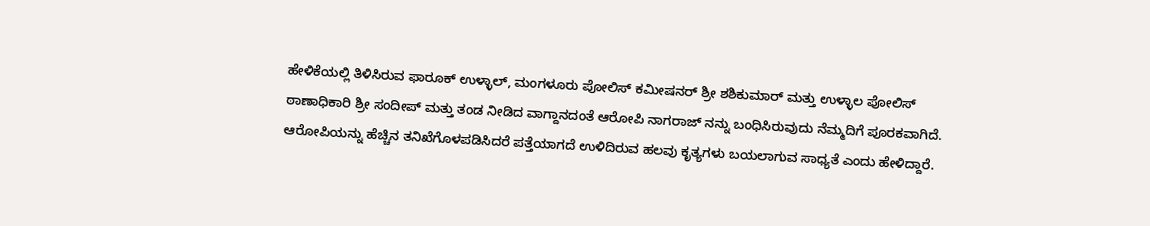ಹೇಳಿಕೆಯಲ್ಲಿ ತಿಳಿಸಿರುವ ಫಾರೂಕ್ ಉಳ್ಳಾಲ್, ಮಂಗಳೂರು ಪೋಲಿಸ್ ಕಮೀಷನರ್ ಶ್ರೀ ಶಶಿಕುಮಾರ್ ಮತ್ತು ಉಳ್ಳಾಲ ಪೋಲಿಸ್ ಠಾಣಾಧಿಕಾರಿ ಶ್ರೀ ಸಂದೀಪ್ ಮತ್ತು ತಂಡ ನೀಡಿದ ವಾಗ್ದಾನದಂತೆ ಆರೋಪಿ ನಾಗರಾಜ್ ನನ್ನು ಬಂಧಿಸಿರುವುದು ನೆಮ್ಮದಿಗೆ ಪೂರಕವಾಗಿದೆ. ಆರೋಪಿಯನ್ನು ಹೆಚ್ಚಿನ ತನಿಖೆಗೊಳಪಡಿಸಿದರೆ ಪತ್ತೆಯಾಗದೆ ಉಳಿದಿರುವ ಹಲವು ಕೃತ್ಯಗಳು ಬಯಲಾಗುವ ಸಾಧ್ಯತೆ ಎಂದು ಹೇಳಿದ್ದಾರೆ.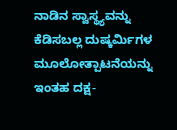ನಾಡಿನ ಸ್ವಾಸ್ಥ್ಯವನ್ನು ಕೆಡಿಸಬಲ್ಲ ದುಷ್ಕರ್ಮಿಗಳ ಮೂಲೋತ್ಪಾಟನೆಯನ್ನು ಇಂತಹ ದಕ್ಷ-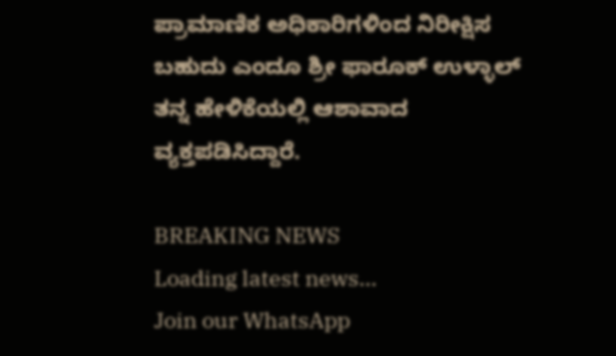ಪ್ರಾಮಾಣಿಕ ಅಧಿಕಾರಿಗಳಿಂದ ನಿರೀಕ್ಷಿಸ ಬಹುದು ಎಂದೂ ಶ್ರೀ ಫಾರೂಕ್ ಉಳ್ಳಾಲ್ ತನ್ನ ಹೇಳಿಕೆಯಲ್ಲಿ ಆಶಾವಾದ ವ್ಯಕ್ತಪಡಿಸಿದ್ದಾರೆ.

BREAKING NEWS
Loading latest news...
Join our WhatsApp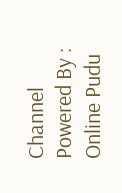Channel Powered By : Online Pudu